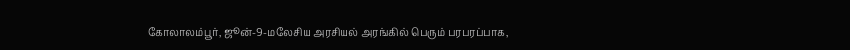கோலாலம்பூர், ஜூன்-9-மலேசிய அரசியல் அரங்கில் பெரும் பரபரப்பாக,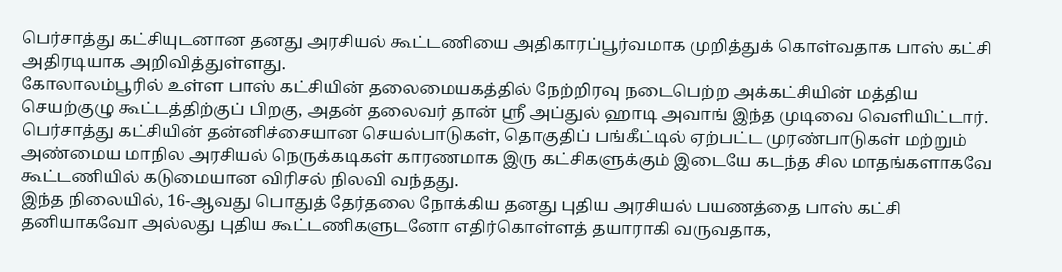பெர்சாத்து கட்சியுடனான தனது அரசியல் கூட்டணியை அதிகாரப்பூர்வமாக முறித்துக் கொள்வதாக பாஸ் கட்சி அதிரடியாக அறிவித்துள்ளது.
கோலாலம்பூரில் உள்ள பாஸ் கட்சியின் தலைமையகத்தில் நேற்றிரவு நடைபெற்ற அக்கட்சியின் மத்திய செயற்குழு கூட்டத்திற்குப் பிறகு, அதன் தலைவர் தான் ஸ்ரீ அப்துல் ஹாடி அவாங் இந்த முடிவை வெளியிட்டார்.
பெர்சாத்து கட்சியின் தன்னிச்சையான செயல்பாடுகள், தொகுதிப் பங்கீட்டில் ஏற்பட்ட முரண்பாடுகள் மற்றும் அண்மைய மாநில அரசியல் நெருக்கடிகள் காரணமாக இரு கட்சிகளுக்கும் இடையே கடந்த சில மாதங்களாகவே கூட்டணியில் கடுமையான விரிசல் நிலவி வந்தது.
இந்த நிலையில், 16-ஆவது பொதுத் தேர்தலை நோக்கிய தனது புதிய அரசியல் பயணத்தை பாஸ் கட்சி தனியாகவோ அல்லது புதிய கூட்டணிகளுடனோ எதிர்கொள்ளத் தயாராகி வருவதாக,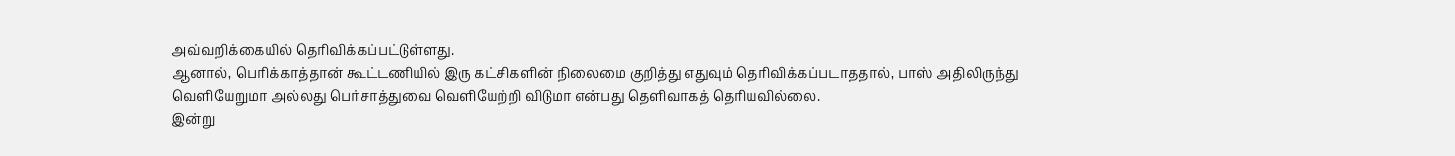அவ்வறிக்கையில் தெரிவிக்கப்பட்டுள்ளது.
ஆனால், பெரிக்காத்தான் கூட்டணியில் இரு கட்சிகளின் நிலைமை குறித்து எதுவும் தெரிவிக்கப்படாததால், பாஸ் அதிலிருந்து வெளியேறுமா அல்லது பெர்சாத்துவை வெளியேற்றி விடுமா என்பது தெளிவாகத் தெரியவில்லை.
இன்று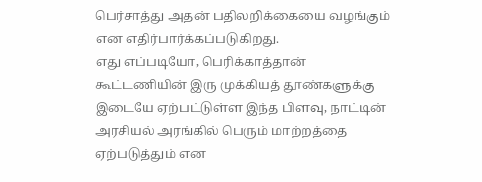பெர்சாத்து அதன் பதிலறிக்கையை வழங்கும் என எதிர்பார்க்கப்படுகிறது.
எது எப்படியோ, பெரிக்காத்தான் கூட்டணியின் இரு முக்கியத் தூண்களுக்கு இடையே ஏற்பட்டுள்ள இந்த பிளவு, நாட்டின் அரசியல் அரங்கில் பெரும் மாற்றத்தை ஏற்படுத்தும் என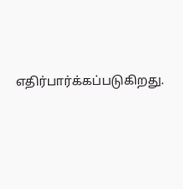எதிர்பார்க்கப்படுகிறது.